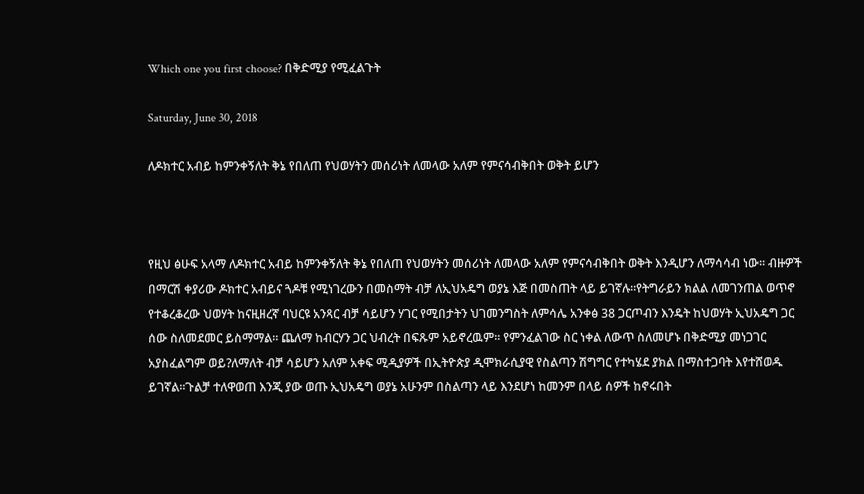Which one you first choose? በቅድሚያ የሚፈልጉት

Saturday, June 30, 2018

ለዶክተር አብይ ከምንቀኝለት ቅኔ የበለጠ የህወሃትን መሰሪነት ለመላው አለም የምናሳብቅበት ወቅት ይሆን



የዚህ ፅሁፍ አላማ ለዶክተር አብይ ከምንቀኝለት ቅኔ የበለጠ የህወሃትን መሰሪነት ለመላው አለም የምናሳብቅበት ወቅት እንዲሆን ለማሳሳብ ነው። ብዙዎች በማርሽ ቀያሪው ዶክተር አብይና ጓዶቹ የሚነገረውን በመስማት ብቻ ለኢህአዴግ ወያኔ እጅ በመስጠት ላይ ይገኛሉ።የትግራይን ክልል ለመገንጠል ወጥኖ የተቆረቆረው ህወሃት ከናዚዘረኛ ባህርዩ አንጻር ብቻ ሳይሆን ሃገር የሚበታትን ህገመንግስት ለምሳሌ አንቀፅ 38 ጋርጦብን እንዴት ከህወሃት ኢህአዴግ ጋር ሰው ስለመደመር ይስማማል። ጨለማ ከብርሃን ጋር ህብረት በፍጹም አይኖረዉም። የምንፈልገው ስር ነቀል ለውጥ ስለመሆኑ በቅድሚያ መነጋገር አያስፈልግም ወይ?ለማለት ብቻ ሳይሆን አለም አቀፍ ሚዲያዎች በኢትዮጵያ ዲሞክራሲያዊ የስልጣን ሽግግር የተካሄደ ያክል በማስተጋባት እየተሸወዱ ይገኛል።ጉልቻ ተለዋወጠ እንጂ ያው ወጡ ኢህአዴግ ወያኔ አሁንም በስልጣን ላይ እንደሆነ ከመንም በላይ ሰዎች ከኖሩበት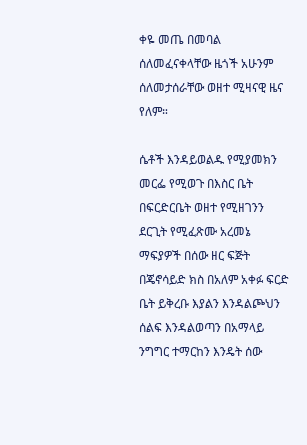ቀዬ መጤ በመባል ሰለመፈናቀላቸው ዜጎች አሁንም ሰለመታሰራቸው ወዘተ ሚዛናዊ ዜና የለም።

ሴቶች እንዳይወልዱ የሚያመክን መርፌ የሚወጉ በእስር ቤት በፍርድርቤት ወዘተ የሚዘገንን ደርጊት የሚፈጽሙ አረመኔ ማፍያዎች በሰው ዘር ፍጅት በጄኖሳይድ ክስ በአለም አቀፉ ፍርድ ቤት ይቅረቡ እያልን እንዳልጮህን ሰልፍ እንዳልወጣን በአማላይ ንግግር ተማርከን እንዴት ሰው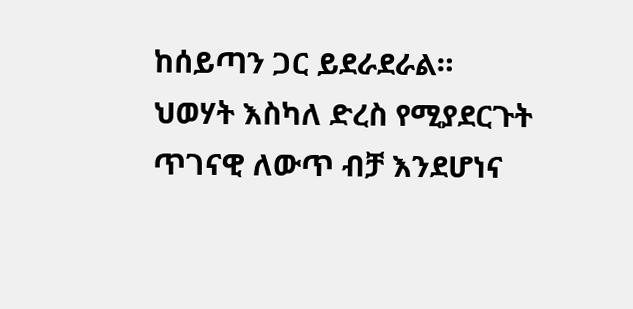ከሰይጣን ጋር ይደራደራል። ህወሃት እስካለ ድረስ የሚያደርጉት ጥገናዊ ለውጥ ብቻ እንደሆነና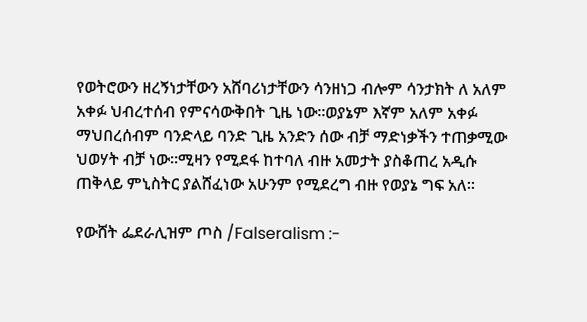የወትሮውን ዘረኝነታቸውን አሸባሪነታቸውን ሳንዘነጋ ብሎም ሳንታክት ለ አለም አቀፉ ህብረተሰብ የምናሳውቅበት ጊዜ ነው።ወያኔም እኛም አለም አቀፉ ማህበረሰብም ባንድላይ ባንድ ጊዜ አንድን ሰው ብቻ ማድነቃችን ተጠቃሚው ህወሃት ብቻ ነው።ሚዛን የሚደፋ ከተባለ ብዙ አመታት ያስቆጠረ አዲሱ ጠቅላይ ምኒስትር ያልሸፈነው አሁንም የሚደረግ ብዙ የወያኔ ግፍ አለ።

የውሸት ፌደራሊዝም ጦስ /Falseralism :-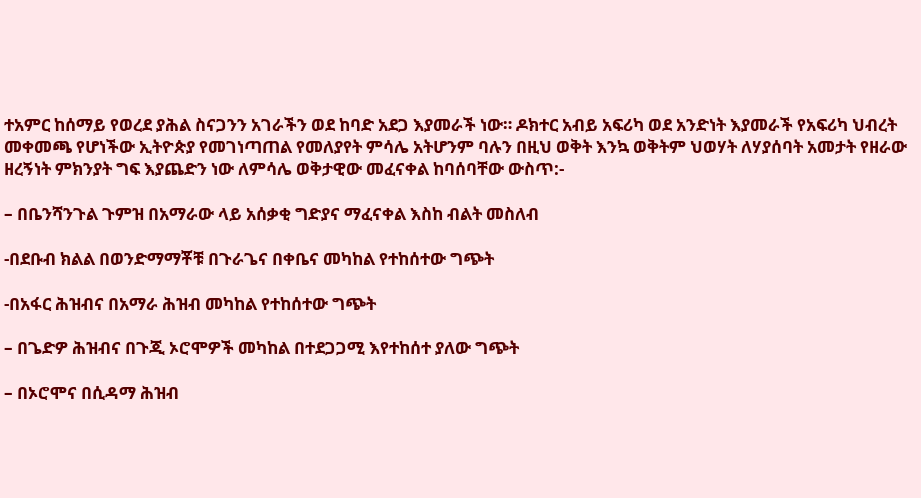ተአምር ከሰማይ የወረደ ያሕል ስናጋንን አገራችን ወደ ከባድ አደጋ እያመራች ነው። ዶክተር አብይ አፍሪካ ወደ አንድነት እያመራች የአፍሪካ ህብረት መቀመጫ የሆነችው ኢትዮጵያ የመገነጣጠል የመለያየት ምሳሌ አትሆንም ባሉን በዚህ ወቅት እንኳ ወቅትም ህወሃት ለሃያሰባት አመታት የዘራው ዘረኝነት ምክንያት ግፍ እያጨድን ነው ለምሳሌ ወቅታዊው መፈናቀል ከባሰባቸው ውስጥ:-

– በቤንሻንጉል ጉምዝ በአማራው ላይ አሰቃቂ ግድያና ማፈናቀል እስከ ብልት መስለብ

-በደቡብ ክልል በወንድማማቾቹ በጉራጌና በቀቤና መካከል የተከሰተው ግጭት

-በአፋር ሕዝብና በአማራ ሕዝብ መካከል የተከሰተው ግጭት

– በጌድዎ ሕዝብና በጉጂ ኦሮሞዎች መካከል በተደጋጋሚ እየተከሰተ ያለው ግጭት

– በኦሮሞና በሲዳማ ሕዝብ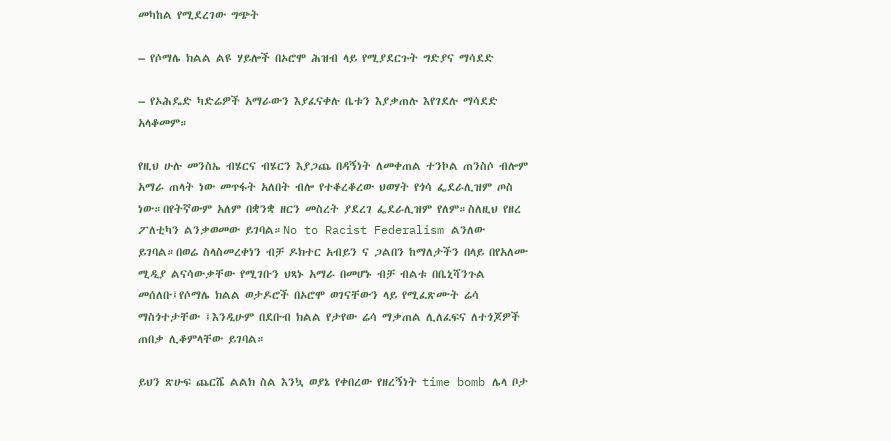መካከል የሚደረገው ግጭት

– የሶማሌ ክልል ልዩ ሃይሎች በኦሮሞ ሕዝብ ላይ የሚያደርጉት ግድያና ማሳደድ

– የኦሕዴድ ካድሬዎች አማራውን እያፈናቀሉ ቤቱን እያቃጠሉ እየገደሉ ማሳደድ አላቆመም።

የዚህ ሁሉ መንስኤ ብሄርና ብሄርን እያጋጨ በዳኝነት ለመቀጠል ተንኮል ጠንስሶ ብሎም አማራ ጠላት ነው መጥፋት አለበት ብሎ የተቆረቆረው ህወሃት የጎሳ ፌደራሊዝም ጦስ ነው።በየትኛውም አለም በቋንቋ ዘርን መስረት ያደረገ ፌደራሊዝም የለም።ስለዚህ የዘረ ፖለቲካን ልንቃወመው ይገባል።No to Racist Federalism ልንለው ይገባል።በወሬ ስላስመረቀነን ብቻ ዶክተር አብይን ና ጋልበን ከማለታችን በላይ በየአለሙ ሚዲያ ልናሳውቃቸው የሚገቡን ህጻኑ አማራ በመሆኑ ብቻ ብልቱ በቤኒሻንጉል መሰለቡ፤የሶማሌ ክልል ወታዶሮች በኦሮሞ ወገናቸውን ላይ የሚፈጽሙት ሬሳ ማስጎተታቸው ፤እንዲሁም በደቡብ ክልል የታየው ሬሳ ማቃጠል ሊለፈፍና ለተጎጆዎች ጠበቃ ሊቆምላቸው ይገባል።

ይህን ጽሁፍ ጨርሼ ልልክ ስል እንኳ ወያኔ የቀበረው የዘረኝነት time bomb ሌላ ቦታ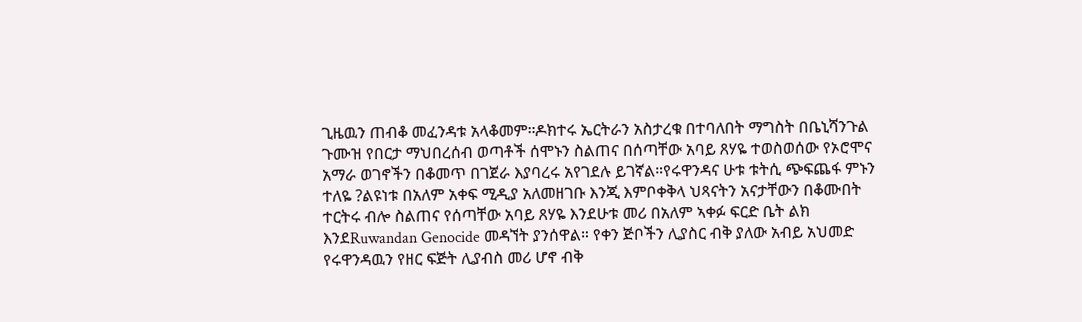ጊዜዉን ጠብቆ መፈንዳቱ አላቆመም።ዶክተሩ ኤርትራን አስታረቁ በተባለበት ማግስት በቤኒሻንጉል ጉሙዝ የበርታ ማህበረሰብ ወጣቶች ሰሞኑን ስልጠና በሰጣቸው አባይ ጸሃዬ ተወስወሰው የኦሮሞና አማራ ወገኖችን በቆመጥ በገጀራ እያባረሩ አየገደሉ ይገኛል።የሩዋንዳና ሁቱ ቱትሲ ጭፍጨፋ ምኑን ተለዬ ?ልዩነቱ በአለም አቀፍ ሚዲያ አለመዘገቡ እንጂ እምቦቀቅላ ህጻናትን አናታቸውን በቆሙበት ተርትሩ ብሎ ስልጠና የሰጣቸው አባይ ጸሃዬ እንደሁቱ መሪ በአለም ኣቀፉ ፍርድ ቤት ልክ እንደRuwandan Genocide መዳኘት ያንሰዋል። የቀን ጅቦችን ሊያስር ብቅ ያለው አብይ አህመድ የሩዋንዳዉን የዘር ፍጅት ሊያብስ መሪ ሆኖ ብቅ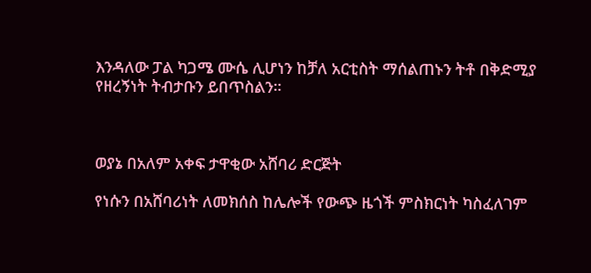እንዳለው ፓል ካጋሜ ሙሴ ሊሆነን ከቻለ አርቲስት ማሰልጠኑን ትቶ በቅድሚያ የዘረኝነት ትብታቡን ይበጥስልን።



ወያኔ በአለም አቀፍ ታዋቂው አሸባሪ ድርጅት

የነሱን በአሸባሪነት ለመክሰስ ከሌሎች የውጭ ዜጎች ምስክርነት ካስፈለገም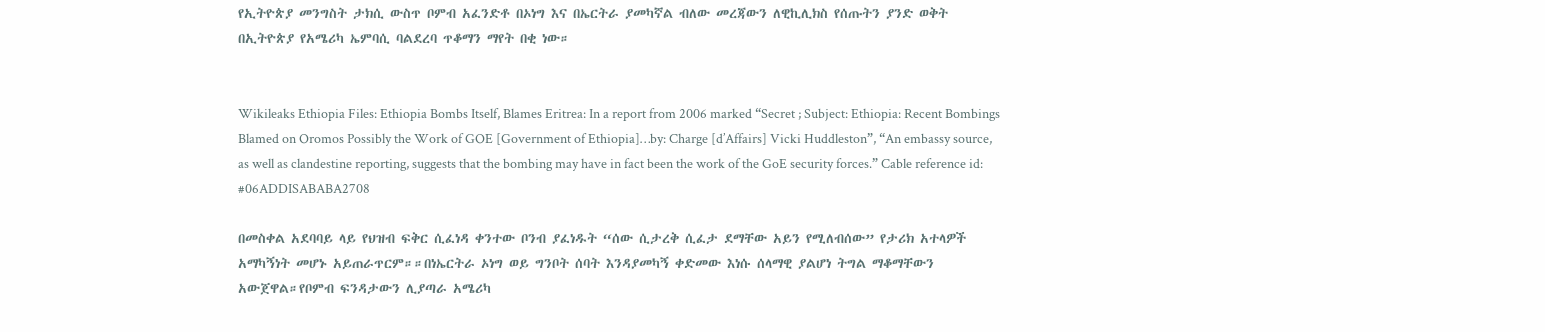የኢትዮጵያ መንግስት ታክሲ ውስጥ ቦምብ አፈንድቶ በኦነግ እና በኤርትራ ያመካኛል ብለው መረጃውን ለዊኪሊክስ የሰጡትን ያንድ ወቅት በኢትዮጵያ የአሜሪካ ኤምባሲ ባልደረባ ጥቆማን ማየት በቂ ነው።


Wikileaks Ethiopia Files: Ethiopia Bombs Itself, Blames Eritrea: In a report from 2006 marked “Secret ; Subject: Ethiopia: Recent Bombings Blamed on Oromos Possibly the Work of GOE [Government of Ethiopia]…by: Charge [d’Affairs] Vicki Huddleston”, “An embassy source, as well as clandestine reporting, suggests that the bombing may have in fact been the work of the GoE security forces.” Cable reference id: #06ADDISABABA2708

በመስቀል አደባባይ ላይ የህዝብ ፍቅር ሲፈነዳ ቀንተው ቦንብ ያፈነዱት “ሰው ሲታረቅ ሲፈታ ደማቸው አይን የሚለብሰው” የታሪክ አተላዎች አማካኝነት መሆኑ አይጠራጥርም።።በነኤርትራ ኦነግ ወይ ግንቦት ሰባት እንዳያመካኝ ቀድመው እነሱ ሰላማዊ ያልሆነ ትግል ማቆማቸውን አውጀዋል።የቦምብ ፍንዳታውን ሊያጣራ አሜሪካ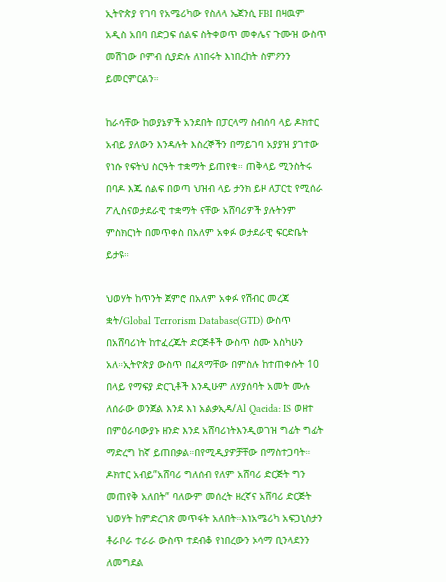ኢትዮጵያ የገባ የአሜሪካው የስለላ ኤጀንሲ FBI በዛዉም አዲስ አበባ በድጋፍ ሰልፍ ስትቀወጥ መቀሌና ጉሙዝ ውስጥ መሽገው ቦምብ ሲያድሉ ለነበሩት እነበረከት ስምዖንን ይመርምርልን።

ከራሳቸው ከወያኔዎች አንደበት በፓርላማ ስብሰባ ላይ ዶክተር አብይ ያለውን እንዳሉት እስረኞችን በማይገባ አያያዝ ያገተው የነሱ የፍትህ ስርዓት ተቋማት ይጠየቁ። ጠቅላይ ሚንስትሩ በባዶ እጁ ሰልፍ በወጣ ህዝብ ላይ ታንክ ይዞ ለፓርቲ የሚሰራ ፖሊስናወታደራዊ ተቋማት ናቸው አሸባሪዎች ያሉትንም ምስክርነት በመጥቀስ በአለም አቀፉ ወታደራዊ ፍርድቤት ይታዩ።

ህወሃት ከጥንት ጀምሮ በአለም አቀፉ የሽብር መረጃ ቋት/Global Terrorism Database(GTD) ውስጥ በአሸባሪነት ከተፈረጁት ድርጅቶች ውስጥ ስሙ እስካሁን አለ።ኢትዮጵያ ውስጥ በፈጸማቸው በምስሉ ከተጠቀሱት 10 በላይ የማፍያ ድርጊቶች እንዲሁም ለሃያሰባት አመት ሙሉ ለሰራው ወንጀል እንደ እነ አልቃኢዳ/Al Qaeida: IS ወዘተ በምዕራባውያኑ ዘንድ እንደ አሸባሪነትእንዲወገዝ ግፊት ግፊት ማድረግ ከኛ ይጠበቃል።በየሚዲያዎቻቸው በማስተጋባት። ዶክተር አብይ”አሸባሪ ግለሰብ የለም አሸባሪ ድርጅት ግን መጠየቅ አለበት” ባለውም መሰረት ዘረኛና አሸባሪ ድርጅት ህወሃት ከምድረገጽ መጥፋት አለበት።እነአሜሪካ አፍጋኒስታን ቶራቦራ ተራራ ውስጥ ተደብቆ የነበረውን ኦሳማ ቢንላደንን ለመግደል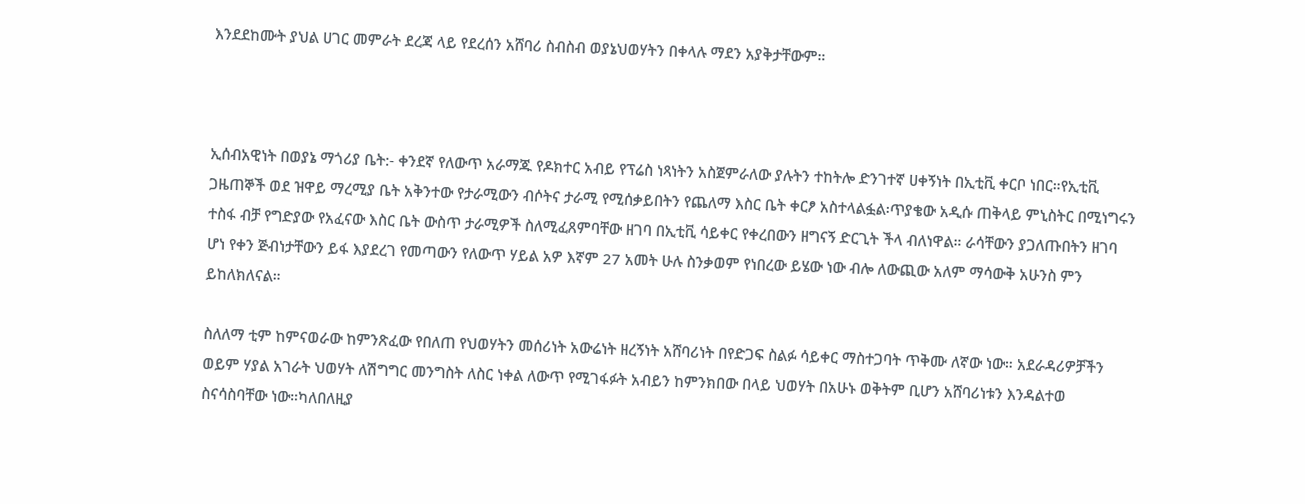እንደደከሙት ያህል ሀገር መምራት ደረጃ ላይ የደረሰን አሸባሪ ስብስብ ወያኔህወሃትን በቀላሉ ማደን አያቅታቸውም።



ኢሰብአዊነት በወያኔ ማጎሪያ ቤት:- ቀንደኛ የለውጥ አራማጁ የዶክተር አብይ የፕሬስ ነጻነትን አስጀምራለው ያሉትን ተከትሎ ድንገተኛ ሀቀኝነት በኢቲቪ ቀርቦ ነበር።የኢቲቪ ጋዜጠኞች ወደ ዝዋይ ማረሚያ ቤት አቅንተው የታራሚውን ብሶትና ታራሚ የሚሰቃይበትን የጨለማ እስር ቤት ቀርፆ አስተላልፏል፡ጥያቄው አዲሱ ጠቅላይ ምኒስትር በሚነግሩን ተስፋ ብቻ የግድያው የአፈናው እስር ቤት ውስጥ ታራሚዎች ስለሚፈጸምባቸው ዘገባ በኢቲቪ ሳይቀር የቀረበውን ዘግናኝ ድርጊት ችላ ብለነዋል። ራሳቸውን ያጋለጡበትን ዘገባ ሆነ የቀን ጅብነታቸውን ይፋ እያደረገ የመጣውን የለውጥ ሃይል አዎ እኛም 27 አመት ሁሉ ስንቃወም የነበረው ይሄው ነው ብሎ ለውጪው አለም ማሳውቅ አሁንስ ምን ይከለክለናል።

ስለለማ ቲም ከምናወራው ከምንጽፈው የበለጠ የህወሃትን መሰሪነት አውሬነት ዘረኝነት አሸባሪነት በየድጋፍ ስልፉ ሳይቀር ማስተጋባት ጥቅሙ ለኛው ነው። አደራዳሪዎቻችን ወይም ሃያል አገራት ህወሃት ለሽግግር መንግስት ለስር ነቀል ለውጥ የሚገፋፉት አብይን ከምንክበው በላይ ህወሃት በአሁኑ ወቅትም ቢሆን አሸባሪነቱን እንዳልተወ ስናሳስባቸው ነው።ካለበለዚያ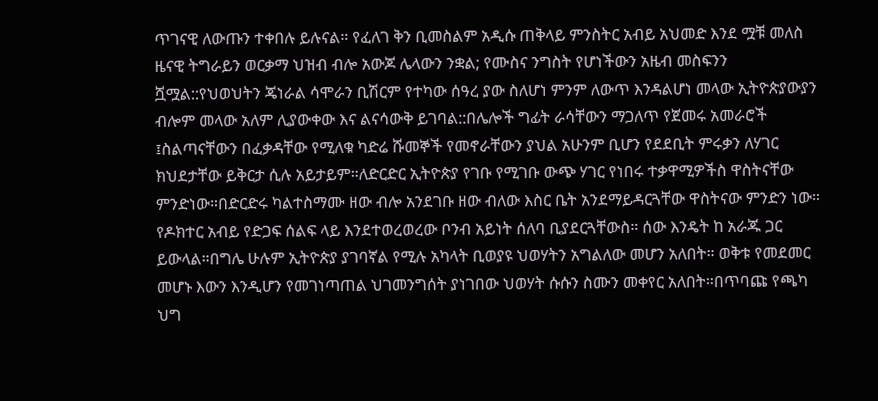ጥገናዊ ለውጡን ተቀበሉ ይሉናል። የፈለገ ቅን ቢመስልም አዲሱ ጠቅላይ ምንስትር አብይ አህመድ እንደ ሟቹ መለስ ዜናዊ ትግራይን ወርቃማ ህዝብ ብሎ አውጆ ሌላውን ንቋል; የሙስና ንግስት የሆነችውን አዜብ መስፍንን ሿሟል::የህወህትን ጄነራል ሳሞራን ቢሽርም የተካው ሰዓረ ያው ስለሆነ ምንም ለውጥ እንዳልሆነ መላው ኢትዮጵያውያን ብሎም መላው አለም ሊያውቀው እና ልናሳውቅ ይገባል::በሌሎች ግፊት ራሳቸውን ማጋለጥ የጀመሩ አመራሮች ፤ስልጣናቸውን በፈቃዳቸው የሚለቁ ካድሬ ሹመኞች የመኖራቸውን ያህል አሁንም ቢሆን የደደቢት ምሩቃን ለሃገር ክህደታቸው ይቅርታ ሲሉ አይታይም።ለድርድር ኢትዮጵያ የገቡ የሚገቡ ውጭ ሃገር የነበሩ ተቃዋሚዎችስ ዋስትናቸው ምንድነው።በድርድሩ ካልተስማሙ ዘው ብሎ አንደገቡ ዘው ብለው እስር ቤት አንደማይዳርጓቸው ዋስትናው ምንድን ነው። የዶክተር አብይ የድጋፍ ሰልፍ ላይ እንደተወረወረው ቦንብ አይነት ሰለባ ቢያደርጓቸውስ። ሰው እንዴት ከ አራጁ ጋር ይውላል።በግሌ ሁሉም ኢትዮጵያ ያገባኛል የሚሉ አካላት ቢወያዩ ህወሃትን አግልለው መሆን አለበት። ወቅቱ የመደመር መሆኑ እውን እንዲሆን የመገነጣጠል ህገመንግሰት ያነገበው ህወሃት ሱሱን ስሙን መቀየር አለበት።በጥባጩ የጫካ ህግ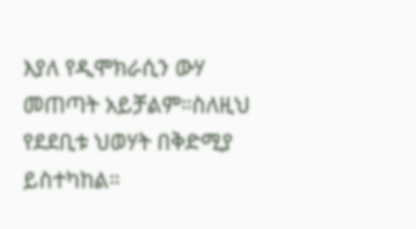እያለ የዲሞክራሲን ውሃ መጠጣት አይቻልም።ስለዚህ የደደቢቱ ህወሃት በቅድሚያ ይስተካከል።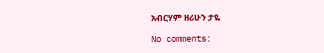አብርሃም ዘሪሁን ታዬ

No comments: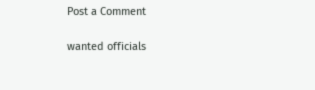Post a Comment

wanted officials